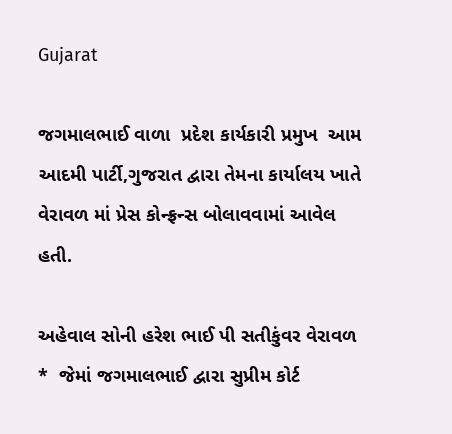Gujarat

જગમાલભાઈ વાળા  પ્રદેશ કાર્યકારી પ્રમુખ  આમ આદમી પાર્ટી,ગુજરાત દ્વારા તેમના કાર્યાલય ખાતે વેરાવળ માં પ્રેસ કોન્ફ્રન્સ બોલાવવામાં આવેલ હતી.

અહેવાલ સોની હરેશ ભાઈ પી સતીકુંવર વેરાવળ
*  જેમાં જગમાલભાઈ દ્વારા સુપ્રીમ કોર્ટ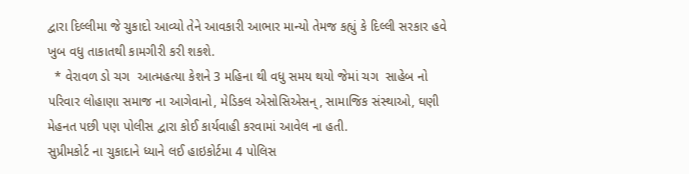દ્વારા દિલ્લીમા જે ચુકાદો આવ્યો તેને આવકારી આભાર માન્યો તેમજ કહ્યું કે દિલ્લી સરકાર હવે ખુબ વધુ તાકાતથી કામગીરી કરી શકશે.
  * વેરાવળ ડો ચગ  આત્મહત્યા કેશને 3 મહિના થી વધુ સમય થયો જેમાં ચગ  સાહેબ નો   પરિવાર લોહાણા સમાજ ના આગેવાનો, મેડિકલ એસોસિએસન્, સામાજિક સંસ્થાઓ, ઘણી મેહનત પછી પણ પોલીસ દ્વારા કોઈ કાર્યવાહી કરવામાં આવેલ ના હતી.
સુપ્રીમકોર્ટ ના ચુકાદાને ધ્યાને લઈ હાઇકોર્ટમા 4 પોલિસ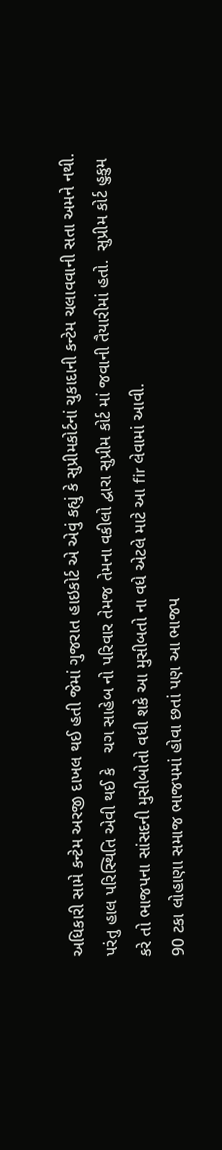અધિકારી સામે કન્ટેમ અરજી દાખલ થઈ હતી જેમાં ગુજરાત હાઇકોર્ટ એ એવું કહ્યું કે સુપ્રીમકોર્ટનાં ચુકાદાની કન્ટેમ ચલાવવાની સતા અમને નથી.
પરંતુ હાલ પરિસ્થિતિ એવી થઈ કે   ચગ સાહેબ નો પરિવાર તેમજ તેમના વકીલો દ્વારા સુપ્રીમ કોર્ટ માં જવાની તૈયારીમાં હતો.  સુપ્રીમ કોર્ટ હુકુમ કરે તો ભાજપના સાંસદની મુસીબોતો વધી શકે આ મુસીબતો ના વધે એટલે માટે આ fir લેવામાં આવી.
90 ટકા લોહાણા સમાજ ભાજપમાં હોવા છતાં પણ આ ભાજપ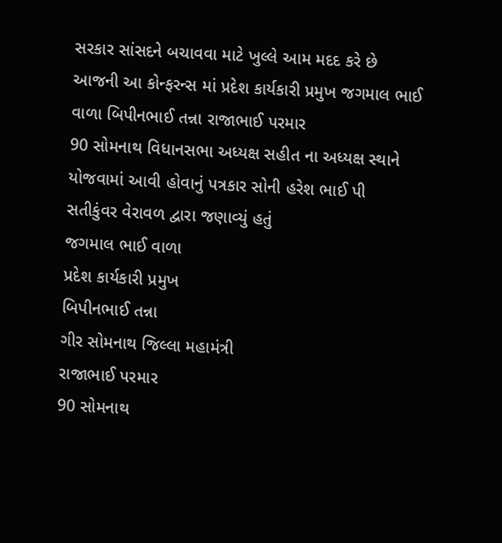સરકાર સાંસદને બચાવવા માટે ખુલ્લે આમ મદદ કરે છે
આજની આ કોન્ફરન્સ માં પ્રદેશ કાર્યકારી પ્રમુખ જગમાલ ભાઈ વાળા બિપીનભાઈ તન્ના રાજાભાઈ પરમાર
90 સોમનાથ વિધાનસભા અધ્યક્ષ સહીત ના અધ્યક્ષ સ્થાને  યોજવામાં આવી હોવાનું પત્રકાર સોની હરેશ ભાઈ પી સતીકુંવર વેરાવળ દ્વારા જણાવ્યું હતું
જગમાલ ભાઈ વાળા
પ્રદેશ કાર્યકારી પ્રમુખ
બિપીનભાઈ તન્ના
ગીર સોમનાથ જિલ્લા મહામંત્રી
રાજાભાઈ પરમાર
90 સોમનાથ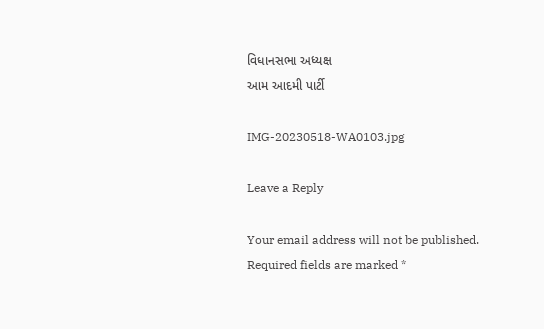વિધાનસભા અધ્યક્ષ
આમ આદમી પાર્ટી

IMG-20230518-WA0103.jpg

Leave a Reply

Your email address will not be published. Required fields are marked *